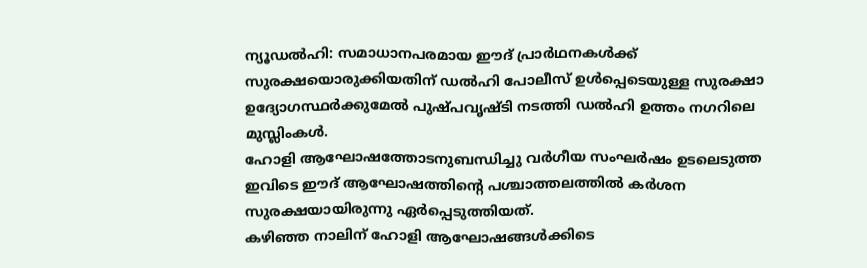ന്യൂഡൽഹി: സമാധാനപരമായ ഈദ് പ്രാർഥനകൾക്ക് സുരക്ഷയൊരുക്കിയതിന് ഡൽഹി പോലീസ് ഉൾപ്പെടെയുള്ള സുരക്ഷാ ഉദ്യോഗസ്ഥർക്കുമേൽ പുഷ്പവൃഷ്ടി നടത്തി ഡൽഹി ഉത്തം നഗറിലെ മുസ്ലിംകൾ.
ഹോളി ആഘോഷത്തോടനുബന്ധിച്ചു വർഗീയ സംഘർഷം ഉടലെടുത്ത ഇവിടെ ഈദ് ആഘോഷത്തിന്റെ പശ്ചാത്തലത്തിൽ കർശന സുരക്ഷയായിരുന്നു ഏർപ്പെടുത്തിയത്.
കഴിഞ്ഞ നാലിന് ഹോളി ആഘോഷങ്ങൾക്കിടെ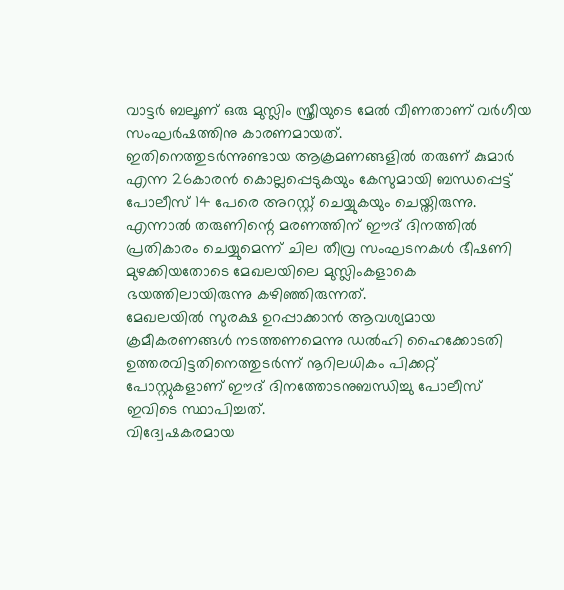വാട്ടർ ബലൂണ് ഒരു മുസ്ലിം സ്ത്രീയുടെ മേൽ വീണതാണ് വർഗീയ സംഘർഷത്തിനു കാരണമായത്.
ഇതിനെത്തുടർന്നുണ്ടായ ആക്രമണങ്ങളിൽ തരുണ് കുമാർ എന്ന 26കാരൻ കൊല്ലപ്പെടുകയും കേസുമായി ബന്ധപ്പെട്ട് പോലീസ് 14 പേരെ അറസ്റ്റ് ചെയ്യുകയും ചെയ്തിരുന്നു. എന്നാൽ തരുണിന്റെ മരണത്തിന് ഈദ് ദിനത്തിൽ പ്രതികാരം ചെയ്യുമെന്ന് ചില തീവ്ര സംഘടനകൾ ഭീഷണി മുഴക്കിയതോടെ മേഖലയിലെ മുസ്ലിംകളാകെ ഭയത്തിലായിരുന്നു കഴിഞ്ഞിരുന്നത്.
മേഖലയിൽ സുരക്ഷ ഉറപ്പാക്കാൻ ആവശ്യമായ ക്രമീകരണങ്ങൾ നടത്തണമെന്നു ഡൽഹി ഹൈക്കോടതി ഉത്തരവിട്ടതിനെത്തുടർന്ന് നൂറിലധികം പിക്കറ്റ് പോസ്റ്റുകളാണ് ഈദ് ദിനത്തോടനുബന്ധിച്ചു പോലീസ് ഇവിടെ സ്ഥാപിച്ചത്.
വിദ്വേഷകരമായ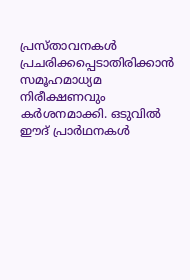പ്രസ്താവനകൾ പ്രചരിക്കപ്പെടാതിരിക്കാൻ സമൂഹമാധ്യമ നിരീക്ഷണവും കർശനമാക്കി. ഒടുവിൽ ഈദ് പ്രാർഥനകൾ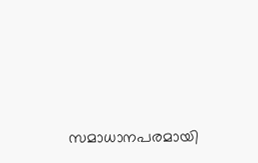സമാധാനപരമായി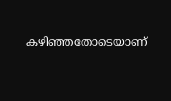കഴിഞ്ഞതോടെയാണ്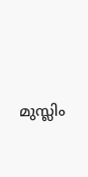മുസ്ലിം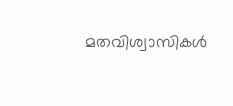മതവിശ്വാസികൾ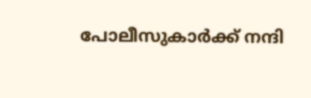പോലീസുകാർക്ക് നന്ദി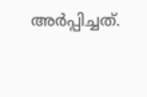അർപ്പിച്ചത്.